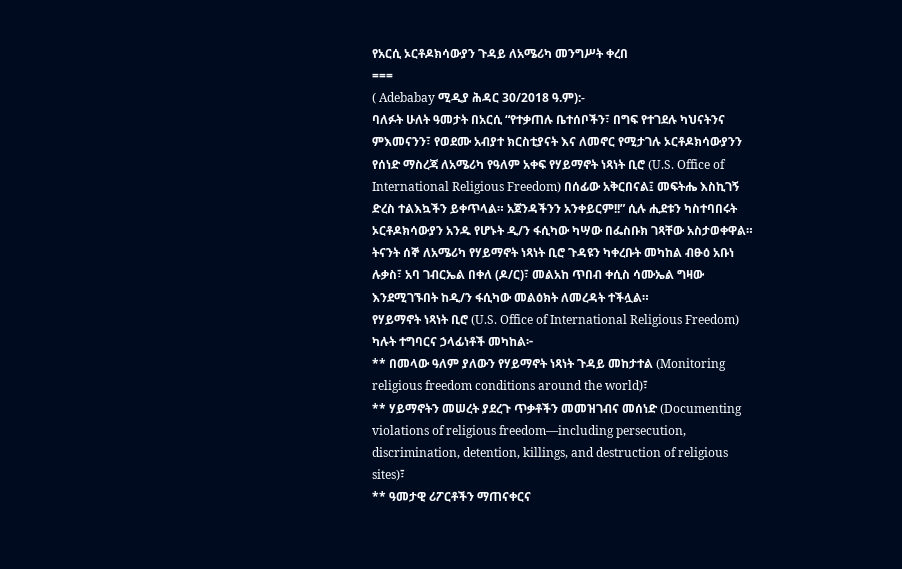የአርሲ ኦርቶዶክሳውያን ጉዳይ ለአሜሪካ መንግሥት ቀረበ
===
( Adebabay ሚዲያ ሕዳር 30/2018 ዓ.ም):-
ባለፉት ሁለት ዓመታት በአርሲ “የተቃጠሉ ቤተሰቦችን፣ በግፍ የተገደሉ ካህናትንና ምእመናንን፣ የወደሙ አብያተ ክርስቲያናት እና ለመኖር የሚታገሉ ኦርቶዶክሳውያንን የሰነድ ማስረጃ ለአሜሪካ የዓለም አቀፍ የሃይማኖት ነጻነት ቢሮ (U.S. Office of International Religious Freedom) በሰፊው አቅርበናል፤ መፍትሔ እስኪገኝ ድረስ ተልእኳችን ይቀጥላል። አጀንዳችንን አንቀይርም!!” ሲሉ ሒደቱን ካስተባበሩት ኦርቶዶክሳውያን አንዱ የሆኑት ዲ/ን ፋሲካው ካሣው በፌስቡክ ገጻቸው አስታወቀዋል።
ትናንት ሰኞ ለአሜሪካ የሃይማኖት ነጻነት ቢሮ ጉዳዩን ካቀረቡት መካከል ብፁዕ አቡነ ሉቃስ፣ አባ ገብርኤል በቀለ (ዶ/ር)፣ መልአከ ጥበብ ቀሲስ ሳሙኤል ግዛው እንደሚገኙበት ከዲ/ን ፋሲካው መልዕክት ለመረዳት ተችሏል።
የሃይማኖት ነጻነት ቢሮ (U.S. Office of International Religious Freedom) ካሉት ተግባርና ኃላፊነቶች መካከል፦
** በመላው ዓለም ያለውን የሃይማኖት ነጻነት ጉዳይ መከታተል (Monitoring religious freedom conditions around the world)፣
** ሃይማኖትን መሠረት ያደረጉ ጥቃቶችን መመዝገብና መሰነድ (Documenting violations of religious freedom—including persecution, discrimination, detention, killings, and destruction of religious sites)፣
** ዓመታዊ ሪፖርቶችን ማጠናቀርና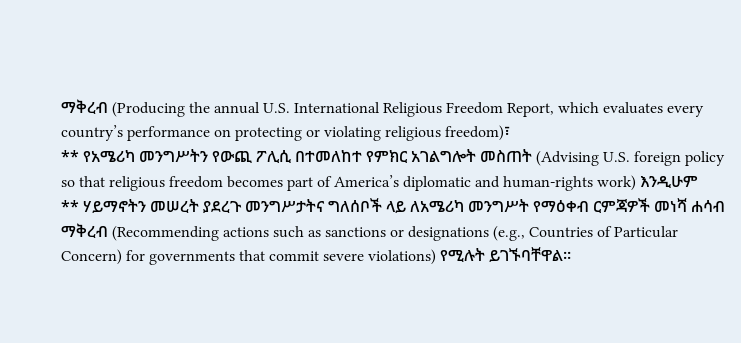ማቅረብ (Producing the annual U.S. International Religious Freedom Report, which evaluates every country’s performance on protecting or violating religious freedom)፣
** የአሜሪካ መንግሥትን የውጪ ፖሊሲ በተመለከተ የምክር አገልግሎት መስጠት (Advising U.S. foreign policy so that religious freedom becomes part of America’s diplomatic and human-rights work) እንዲሁም
** ሃይማኖትን መሠረት ያደረጉ መንግሥታትና ግለሰቦች ላይ ለአሜሪካ መንግሥት የማዕቀብ ርምጃዎች መነሻ ሐሳብ ማቅረብ (Recommending actions such as sanctions or designations (e.g., Countries of Particular Concern) for governments that commit severe violations) የሚሉት ይገኙባቸዋል።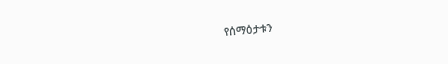የሰማዕታቱን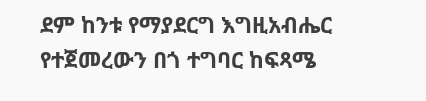ደም ከንቱ የማያደርግ እግዚአብሔር የተጀመረውን በጎ ተግባር ከፍጻሜ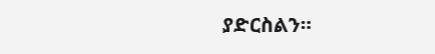ያድርስልን።